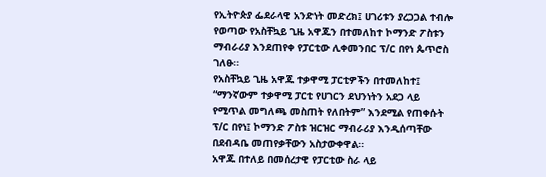የኢትዮጵያ ፌደራላዊ አንድነት መድረክ፤ ሀገሪቱን ያረጋጋል ተብሎ የወጣው የአስቸኳይ ጊዜ አዋጁን በተመለከተ ኮማንድ ፖስቱን ማብራሪያ እንደጠየቀ የፓርቲው ሊቀመንበር ፕ/ር በየነ ጴጥሮስ ገለፁ፡፡
የአስቸኳይ ጊዜ አዋጁ ተቃዋሚ ፓርቲዎችን በተመለከተ፤ “ማንኛውም ተቃዋሚ ፓርቲ የሀገርን ደህንነትን አደጋ ላይ የሚጥል መግለጫ መስጠት የለበትም” እንደሚል የጠቀሱት ፕ/ር በየነ፤ ኮማንድ ፖስቱ ዝርዝር ማብራሪያ እንዲሰጣቸው በደብዳቤ መጠየቃቸውን አስታውቀዋል፡፡
አዋጁ በተለይ በመሰረታዊ የፓርቲው ስራ ላይ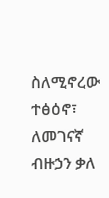ስለሚኖረው ተፅዕኖ፣ ለመገናኛ ብዙኃን ቃለ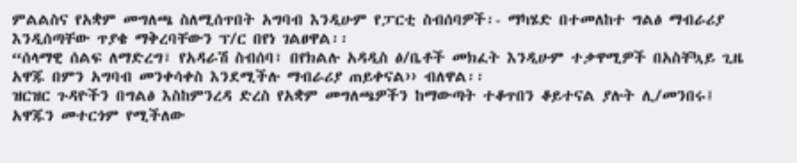ምልልስና የአቋም መግለጫ ስለሚሰጥበት አግባብ እንዲሁም የፓርቲ ስብሰባዎች፡- ማካሄድ በተመለከተ ግልፅ ማብራሪያ እንዲሰጣቸው ጥያቄ ማቅረባቸውን ፕ/ር በየነ ገልፀዋል፡፡
“ሰላማዊ ሰልፍ ለማድረግ፣ የአዳራሽ ስብሰባ፣ በየክልሉ አዳዲስ ፅ/ቤቶች መክፈት እንዲሁም ተቃዋሚዎች በአስቸኳይ ጊዜ አዋጁ በምን አግባብ መንቀሳቀስ እንደሚችሉ ማብራሪያ ጠይቀናል›› ብለዋል፡፡
ዝርዝር ጉዳዮችን በግልፅ እስከምንረዳ ድረስ የአቋም መግለጫዎችን ከማውጣት ተቆጥበን ቆይተናል ያሉት ሊ/መንበሩ፤ አዋጁን መተርጎም የሚችለው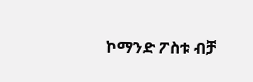ኮማንድ ፖስቱ ብቻ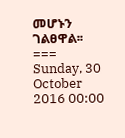መሆኑን ገልፀዋል፡፡
===
Sunday, 30 October 2016 00:00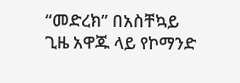“መድረክ” በአስቸኳይ ጊዜ አዋጁ ላይ የኮማንድ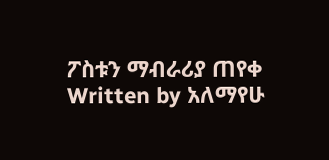ፖስቱን ማብራሪያ ጠየቀ
Written by አለማየሁ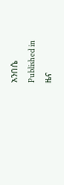አንበሴ
Published in
ዜና